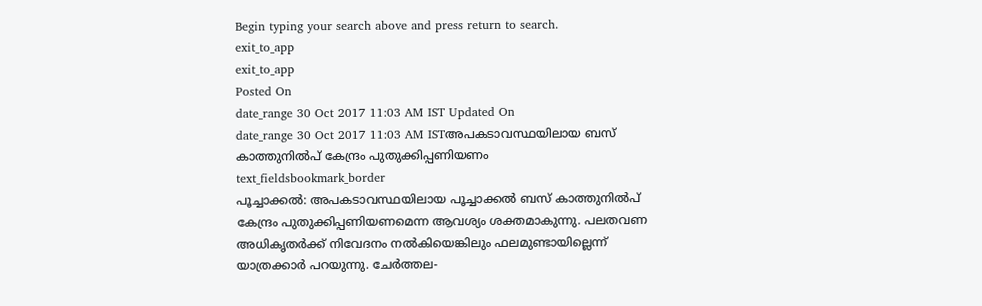Begin typing your search above and press return to search.
exit_to_app
exit_to_app
Posted On
date_range 30 Oct 2017 11:03 AM IST Updated On
date_range 30 Oct 2017 11:03 AM ISTഅപകടാവസ്ഥയിലായ ബസ് കാത്തുനിൽപ് കേന്ദ്രം പുതുക്കിപ്പണിയണം
text_fieldsbookmark_border
പൂച്ചാക്കൽ: അപകടാവസ്ഥയിലായ പൂച്ചാക്കൽ ബസ് കാത്തുനിൽപ് കേന്ദ്രം പുതുക്കിപ്പണിയണമെന്ന ആവശ്യം ശക്തമാകുന്നു. പലതവണ അധികൃതർക്ക് നിവേദനം നൽകിയെങ്കിലും ഫലമുണ്ടായില്ലെന്ന് യാത്രക്കാർ പറയുന്നു. ചേർത്തല-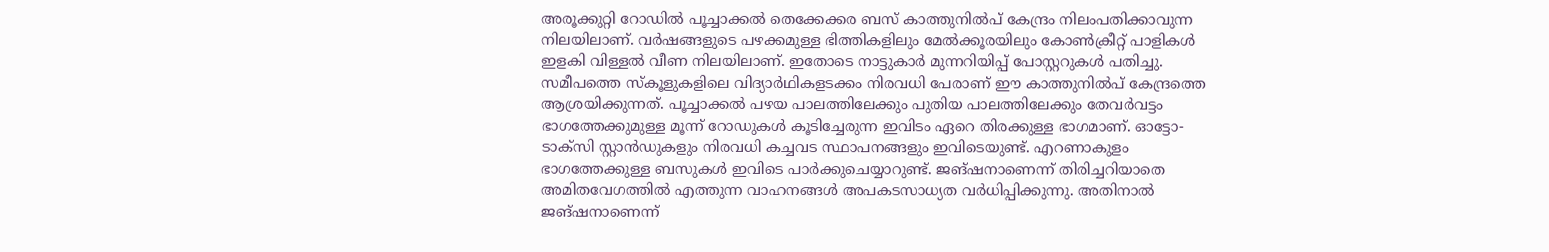അരൂക്കുറ്റി റോഡിൽ പൂച്ചാക്കൽ തെക്കേക്കര ബസ് കാത്തുനിൽപ് കേന്ദ്രം നിലംപതിക്കാവുന്ന നിലയിലാണ്. വർഷങ്ങളുടെ പഴക്കമുള്ള ഭിത്തികളിലും മേൽക്കൂരയിലും കോൺക്രീറ്റ് പാളികൾ ഇളകി വിള്ളൽ വീണ നിലയിലാണ്. ഇതോടെ നാട്ടുകാർ മുന്നറിയിപ്പ് പോസ്റ്ററുകൾ പതിച്ചു. സമീപത്തെ സ്കൂളുകളിലെ വിദ്യാർഥികളടക്കം നിരവധി പേരാണ് ഈ കാത്തുനിൽപ് കേന്ദ്രത്തെ ആശ്രയിക്കുന്നത്. പൂച്ചാക്കൽ പഴയ പാലത്തിലേക്കും പുതിയ പാലത്തിലേക്കും തേവർവട്ടം ഭാഗത്തേക്കുമുള്ള മൂന്ന് റോഡുകൾ കൂടിച്ചേരുന്ന ഇവിടം ഏറെ തിരക്കുള്ള ഭാഗമാണ്. ഓട്ടോ-ടാക്സി സ്റ്റാൻഡുകളും നിരവധി കച്ചവട സ്ഥാപനങ്ങളും ഇവിടെയുണ്ട്. എറണാകുളം ഭാഗത്തേക്കുള്ള ബസുകൾ ഇവിടെ പാർക്കുചെയ്യാറുണ്ട്. ജങ്ഷനാണെന്ന് തിരിച്ചറിയാതെ അമിതവേഗത്തിൽ എത്തുന്ന വാഹനങ്ങൾ അപകടസാധ്യത വർധിപ്പിക്കുന്നു. അതിനാൽ ജങ്ഷനാണെന്ന്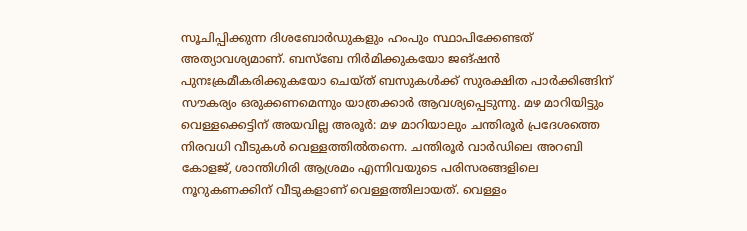സൂചിപ്പിക്കുന്ന ദിശബോർഡുകളും ഹംപും സ്ഥാപിക്കേണ്ടത് അത്യാവശ്യമാണ്. ബസ്ബേ നിർമിക്കുകയോ ജങ്ഷൻ പുനഃക്രമീകരിക്കുകയോ ചെയ്ത് ബസുകൾക്ക് സുരക്ഷിത പാർക്കിങ്ങിന് സൗകര്യം ഒരുക്കണമെന്നും യാത്രക്കാർ ആവശ്യപ്പെടുന്നു. മഴ മാറിയിട്ടും വെള്ളക്കെട്ടിന് അയവില്ല അരൂർ: മഴ മാറിയാലും ചന്തിരൂർ പ്രദേശത്തെ നിരവധി വീടുകൾ വെള്ളത്തിൽതന്നെ. ചന്തിരൂർ വാർഡിലെ അറബി കോളജ്, ശാന്തിഗിരി ആശ്രമം എന്നിവയുടെ പരിസരങ്ങളിലെ നൂറുകണക്കിന് വീടുകളാണ് വെള്ളത്തിലായത്. വെള്ളം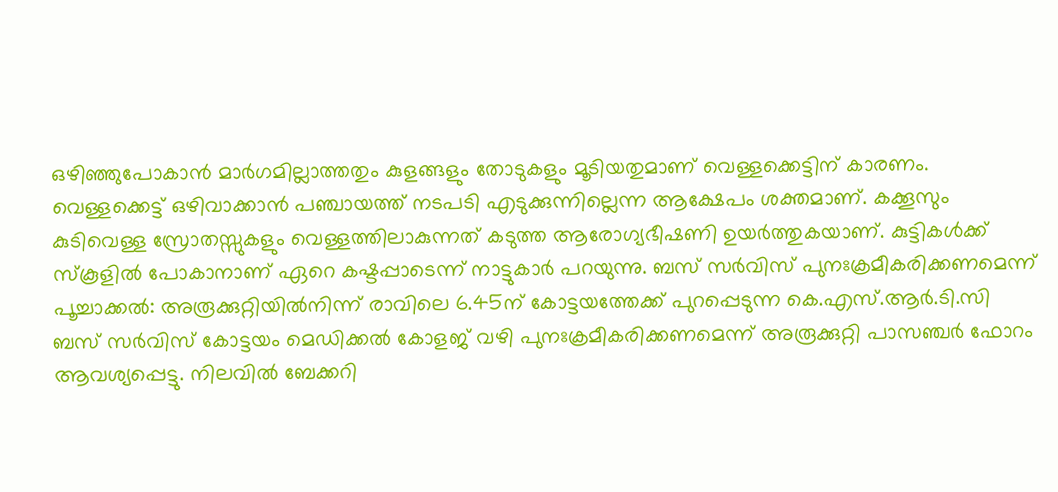ഒഴിഞ്ഞുപോകാൻ മാർഗമില്ലാത്തതും കുളങ്ങളും തോടുകളും മൂടിയതുമാണ് വെള്ളക്കെട്ടിന് കാരണം. വെള്ളക്കെട്ട് ഒഴിവാക്കാൻ പഞ്ചായത്ത് നടപടി എടുക്കുന്നില്ലെന്ന ആക്ഷേപം ശക്തമാണ്. കക്കൂസും കുടിവെള്ള സ്രോതസ്സുകളും വെള്ളത്തിലാകുന്നത് കടുത്ത ആരോഗ്യഭീഷണി ഉയർത്തുകയാണ്. കുട്ടികൾക്ക് സ്കൂളിൽ പോകാനാണ് ഏറെ കഷ്ടപ്പാടെന്ന് നാട്ടുകാർ പറയുന്നു. ബസ് സർവിസ് പുനഃക്രമീകരിക്കണമെന്ന് പൂച്ചാക്കൽ: അരൂക്കുറ്റിയിൽനിന്ന് രാവിലെ 6.45ന് കോട്ടയത്തേക്ക് പുറപ്പെടുന്ന കെ.എസ്.ആർ.ടി.സി ബസ് സർവിസ് കോട്ടയം മെഡിക്കൽ കോളജ് വഴി പുനഃക്രമീകരിക്കണമെന്ന് അരൂക്കുറ്റി പാസഞ്ചർ ഫോറം ആവശ്യപ്പെട്ടു. നിലവിൽ ബേക്കറി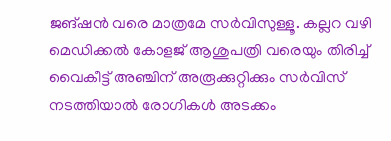ജങ്ഷൻ വരെ മാത്രമേ സർവിസുള്ളൂ. കല്ലറ വഴി മെഡിക്കൽ കോളജ് ആശുപത്രി വരെയും തിരിച്ച് വൈകീട്ട് അഞ്ചിന് അരൂക്കുറ്റിക്കും സർവിസ് നടത്തിയാൽ രോഗികൾ അടക്കം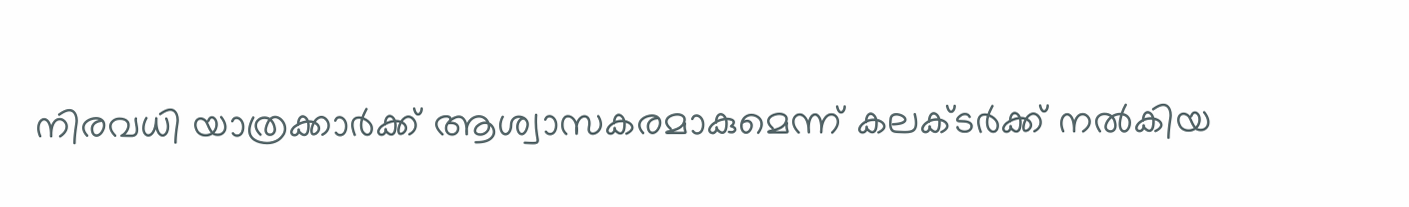നിരവധി യാത്രക്കാർക്ക് ആശ്വാസകരമാകുമെന്ന് കലക്ടർക്ക് നൽകിയ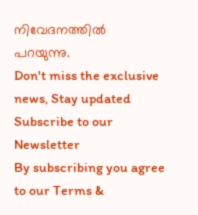നിവേദനത്തിൽ പറയുന്നു.
Don't miss the exclusive news, Stay updated
Subscribe to our Newsletter
By subscribing you agree to our Terms &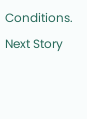Conditions.
Next Story